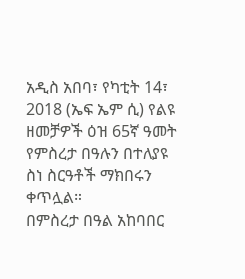አዲስ አበባ፣ የካቲት 14፣ 2018 (ኤፍ ኤም ሲ) የልዩ ዘመቻዎች ዕዝ 65ኛ ዓመት የምስረታ በዓሉን በተለያዩ ስነ ስርዓቶች ማክበሩን ቀጥሏል።
በምስረታ በዓል አከባበር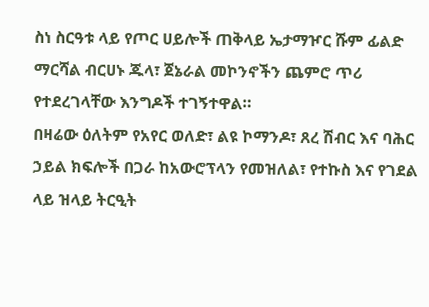ስነ ስርዓቱ ላይ የጦር ሀይሎች ጠቅላይ ኤታማዦር ሹም ፊልድ ማርሻል ብርሀኑ ጁላ፣ ጀኔራል መኮንኖችን ጨምሮ ጥሪ የተደረገላቸው እንግዶች ተገኝተዋል።
በዛሬው ዕለትም የአየር ወለድ፣ ልዩ ኮማንዶ፣ ጸረ ሽብር እና ባሕር ኃይል ክፍሎች በጋራ ከአውሮፕላን የመዝለል፣ የተኩስ እና የገደል ላይ ዝላይ ትርዒት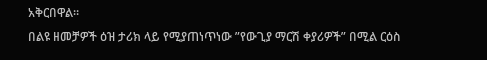አቅርበዋል።
በልዩ ዘመቻዎች ዕዝ ታሪክ ላይ የሚያጠነጥነው ”የውጊያ ማርሽ ቀያሪዎች” በሚል ርዕስ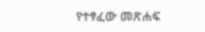የተፃፈው መጽሐፍ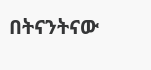በትናንትናው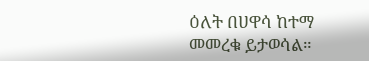ዕለት በሀዋሳ ከተማ መመረቁ ይታወሳል።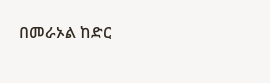በመራኦል ከድር